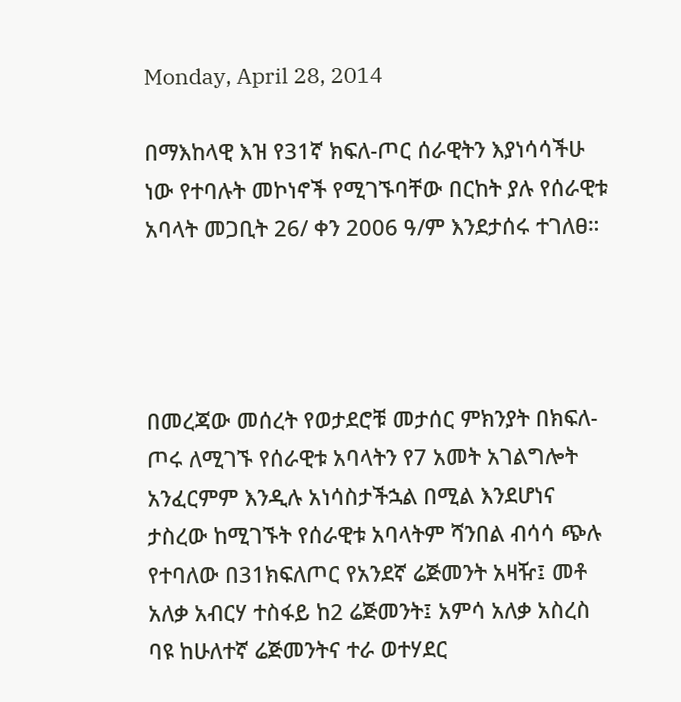Monday, April 28, 2014

በማእከላዊ እዝ የ31ኛ ክፍለ-ጦር ሰራዊትን እያነሳሳችሁ ነው የተባሉት መኮነኖች የሚገኙባቸው በርከት ያሉ የሰራዊቱ አባላት መጋቢት 26/ ቀን 2006 ዓ/ም እንደታሰሩ ተገለፀ።




በመረጃው መሰረት የወታደሮቹ መታሰር ምክንያት በክፍለ-ጦሩ ለሚገኙ የሰራዊቱ አባላትን የ7 አመት አገልግሎት አንፈርምም እንዲሉ አነሳስታችኋል በሚል እንደሆነና ታስረው ከሚገኙት የሰራዊቱ አባላትም ሻንበል ብሳሳ ጭሉ የተባለው በ31ክፍለጦር የአንደኛ ሬጅመንት አዛዥ፤ መቶ አለቃ አብርሃ ተስፋይ ከ2 ሬጅመንት፤ አምሳ አለቃ አስረስ ባዩ ከሁለተኛ ሬጅመንትና ተራ ወተሃደር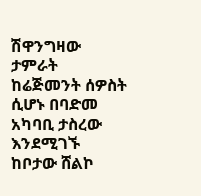ሽዋንግዛው ታምራት ከሬጅመንት ሰዎስት ሲሆኑ በባድመ አካባቢ ታስረው እንደሚገኙ ከቦታው ሸልኮ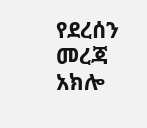የደረሰን መረጃ አክሎ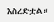እስረድቷል።